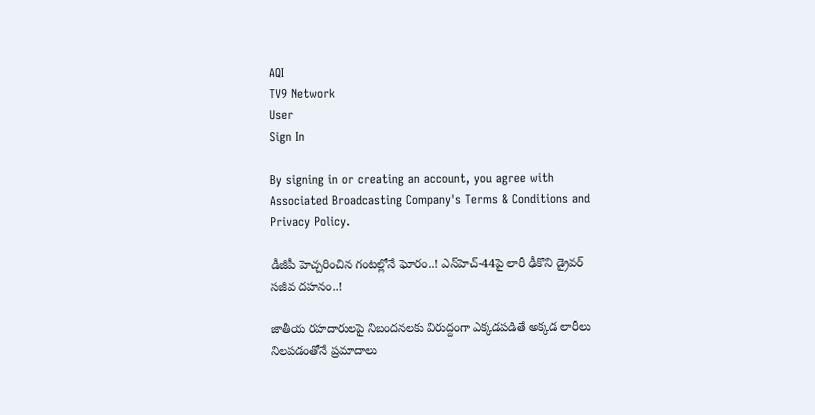AQI
TV9 Network
User
Sign In

By signing in or creating an account, you agree with Associated Broadcasting Company's Terms & Conditions and Privacy Policy.

డీజీపీ హెచ్చరించిన గంటల్లోనే ఘోరం..! ఎన్‌హెచ్-44పై లారీ ఢీకొని డ్రైవర్ సజీవ దహనం..!

జాతీయ‌ రహదారులపై నిబందనలకు విరుద్దంగా ఎక్కడపడితే అక్కడ లారీలు నిలపడంతోనే ప్రమాదాలు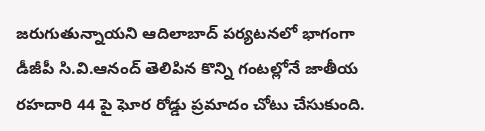జరుగుతున్నాయని ఆదిలాబాద్ పర్యటనలో భాగంగా డీజీపీ సి.వి.ఆనంద్ తెలిపిన కొన్ని గంటల్లోనే జాతీయ రహదారి 44 పై ఘోర రోడ్డు ప్రమాదం చోటు చేసుకుంది.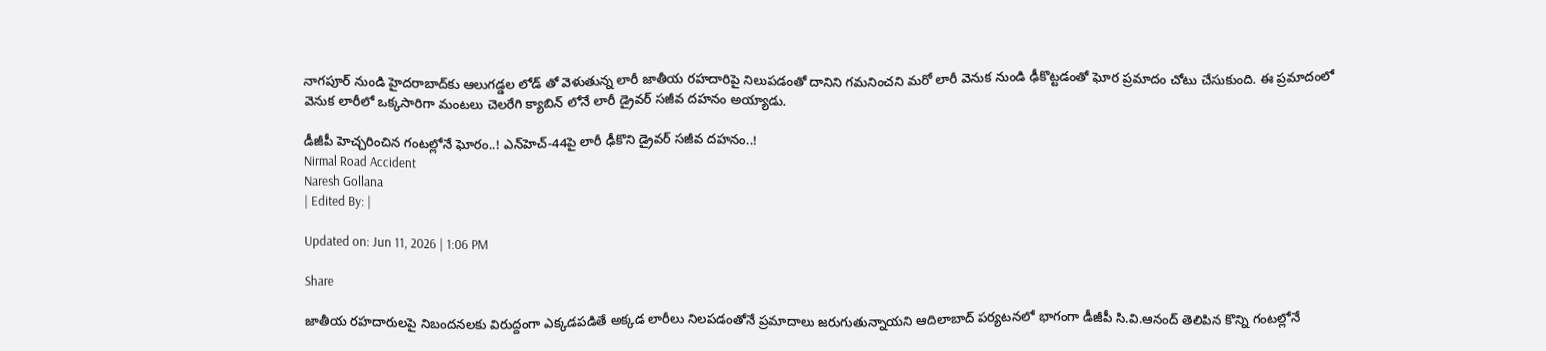నాగపూర్ నుండి హైదరాబాద్‌కు ఆలుగడ్డల లోడ్ తో వెళుతున్న లారీ జాతీయ రహదారిపై నిలుపడంతో దానిని గమనించని మరో లారీ వెనుక నుండి ఢీకొట్టడంతో ఘోర ప్రమాదం చోటు చేసుకుంది. ఈ ప్రమాదంలో వెనుక లారీలో ఒక్కసారిగా మంటలు చెలరేగి క్యాబిన్ లోనే లారీ డ్రైవర్ సజీవ దహనం అయ్యాడు.

డీజీపీ హెచ్చరించిన గంటల్లోనే ఘోరం..! ఎన్‌హెచ్-44పై లారీ ఢీకొని డ్రైవర్ సజీవ దహనం..!
Nirmal Road Accident
Naresh Gollana
| Edited By: |

Updated on: Jun 11, 2026 | 1:06 PM

Share

జాతీయ‌ రహదారులపై నిబందనలకు విరుద్దంగా ఎక్కడపడితే అక్కడ లారీలు నిలపడంతోనే ప్రమాదాలు జరుగుతున్నాయని ఆదిలాబాద్ పర్యటనలో భాగంగా డీజీపీ సి.వి.ఆనంద్ తెలిపిన కొన్ని గంటల్లోనే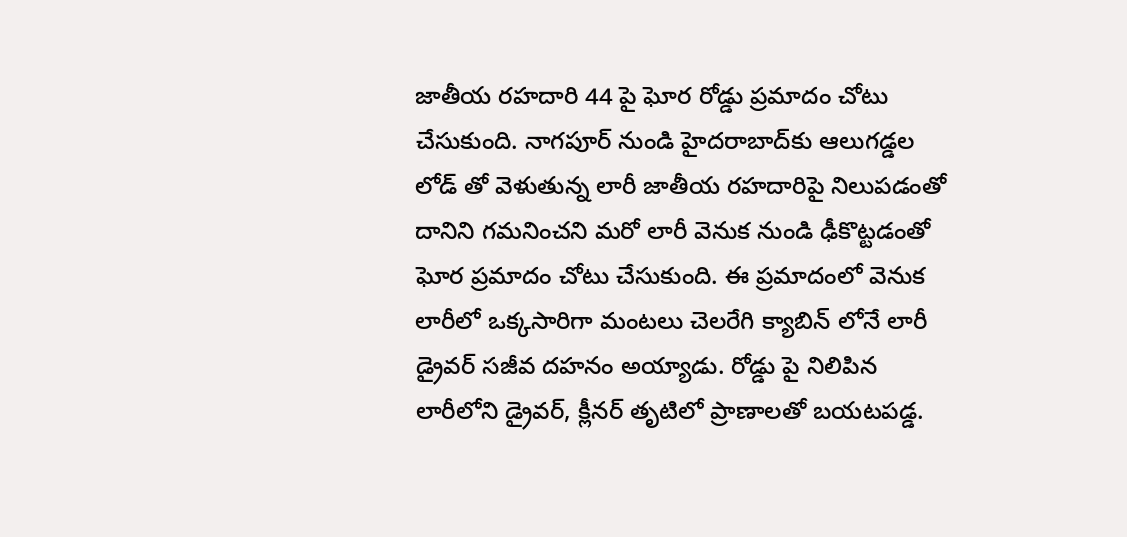జాతీయ రహదారి 44 పై ఘోర రోడ్డు ప్రమాదం చోటు చేసుకుంది. నాగపూర్ నుండి హైదరాబాద్‌కు ఆలుగడ్డల లోడ్ తో వెళుతున్న లారీ జాతీయ రహదారిపై నిలుపడంతో దానిని గమనించని మరో లారీ వెనుక నుండి ఢీకొట్టడంతో ఘోర ప్రమాదం చోటు చేసుకుంది. ఈ ప్రమాదంలో వెనుక లారీలో ఒక్కసారిగా మంటలు చెలరేగి క్యాబిన్ లోనే లారీ డ్రైవర్ సజీవ దహనం అయ్యాడు. రోడ్డు పై నిలిపిన లారీలోని డ్రైవర్, క్లీనర్ తృటిలో ప్రాణాలతో బయటపడ్డ.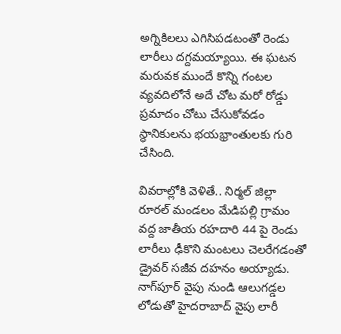అగ్నికిలలు ఎగిసిపడటంతో రెండు లారీలు దగ్దమయ్యాయి. ఈ ఘటన మరువక‌ ముందే కొన్ని గంటల వ్యవదిలోనే అదే చోట మరో రోడ్డు ప్రమాదం చోటు చేసుకోవడం స్థానికులను భయభ్రాంతులకు గురి చేసింది.

వివరాల్లోకి వెళితే.. నిర్మల్ జిల్లా రూరల్ మండలం మేడిపల్లి గ్రామం వద్ద జాతీయ రహదారి 44 పై రెండు లారీలు ఢీకొని మంటలు చెలరేగడంతో డ్రైవర్ సజీవ దహనం అయ్యాడు. నాగ్‌పూర్ వైపు నుండి ఆలుగడ్డల లోడుతో హైదరాబాద్ వైపు లారీ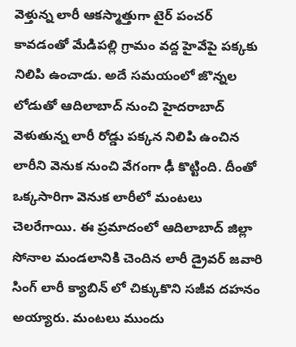వెళ్తున్న లారీ ఆకస్మాత్తుగా టైర్ పంచర్ కావడంతో మేడిపల్లి గ్రామం వద్ద హైవేపై పక్కకు నిలిపి ఉంచాడు. అదే సమయంలో జొన్నల లోడుతో ఆదిలాబాద్ నుంచి హైదరాబాద్ వెళుతున్న లారీ రోడ్డు పక్కన నిలిపి ఉంచిన లారీని వెనుక నుంచి వేగంగా ఢీ కొట్టింది. దీంతో ఒక్కసారిగా వెనుక లారీలో మంటలు చెలరేగాయి. ఈ ప్రమాదంలో ఆదిలాబాద్ జిల్లా సోనాల మండలానికి చెందిన లారీ డ్రైవర్ జవారి సింగ్ లారీ క్యాబిన్ లో చిక్కుకొని సజీవ దహనం అయ్యారు. మంటలు ముందు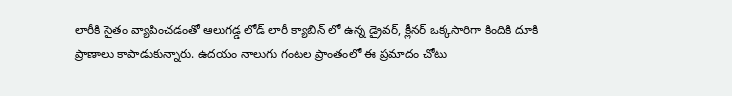లారీకి సైతం వ్యాపించడంతో ఆలుగడ్డ లోడ్ లారీ క్యాబిన్ లో ఉన్న డ్రైవర్, క్లీనర్ ఒక్కసారిగా కిందికి దూకి ప్రాణాలు కాపాడుకున్నారు. ఉదయం నాలుగు గంటల ప్రాంతంలో ఈ ప్రమాదం చోటు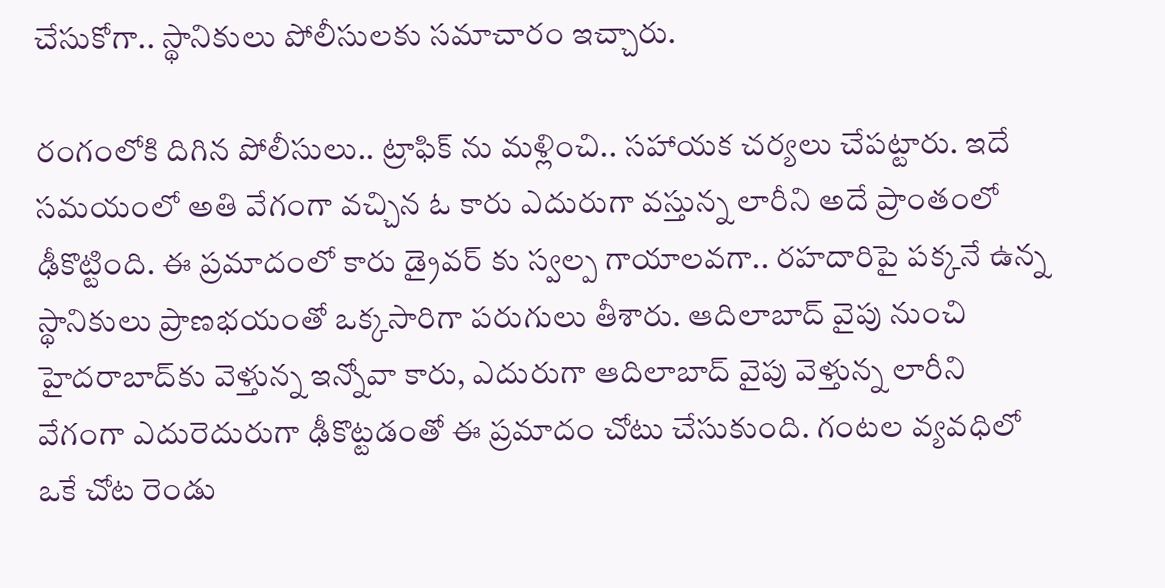చేసుకోగా.. స్థానికులు పోలీసులకు సమాచారం ఇచ్చారు.

రంగంలోకి దిగిన పోలీసులు.. ట్రాఫిక్ ను మళ్లించి.. సహాయక చర్యలు చేపట్టారు. ఇదే సమయంలో అతి వేగంగా వచ్చిన ఓ కారు ఎదురుగా వస్తున్న లారీని అదే ప్రాంతంలో ఢీకొట్టింది. ఈ ప్రమాదంలో కారు డ్రైవర్ కు స్వల్ప గాయాలవగా.. రహదారిపై పక్కనే ఉన్న స్థానికులు ప్రాణభయంతో ఒక్కసారిగా పరుగులు తీశారు. ఆదిలాబాద్ వైపు నుంచి హైదరాబాద్‌కు వెళ్తున్న ఇన్నోవా కారు, ఎదురుగా ఆదిలాబాద్ వైపు వెళ్తున్న లారీని వేగంగా ఎదురెదురుగా ఢీకొట్టడంతో ఈ ప్రమాదం చోటు చేసుకుంది. గంటల వ్యవధిలో ఒకే చోట రెండు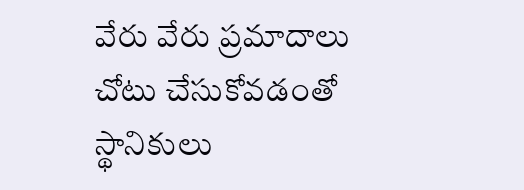వేరు వేరు ప్రమాదాలు చోటు చేసుకోవడంతో స్థానికులు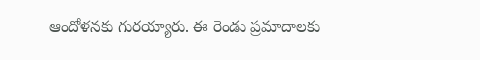ఆందోళనకు గురయ్యారు. ఈ రెండు ప్రమాదాలకు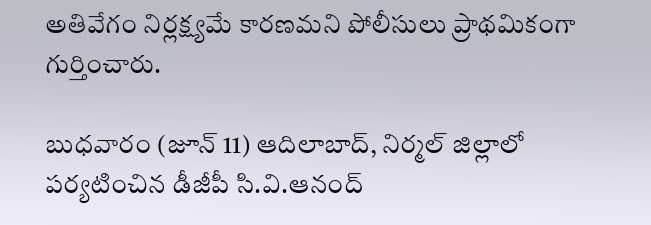అతివేగం నిర్లక్ష్యమే కారణమని పోలీసులు ప్రాథమికంగా గుర్తించారు.

బుధవారం (జూన్ 11) ఆదిలాబాద్, నిర్మల్ జిల్లాలో పర్యటించిన డీజీపీ సి.వి.ఆనంద్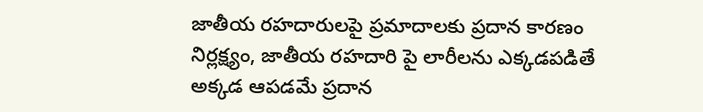జాతీయ రహదారులపై ప్రమాదాలకు ప్రదాన కారణం నిర్లక్ష్యం, జాతీయ రహదారి పై లారీలను‌ ఎక్కడపడితే అక్కడ ఆపడమే ప్రదాన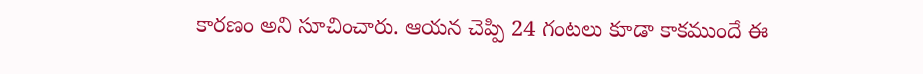కారణం అని సూచించారు. ఆయన చెప్పి 24 గంటలు‌ కూడా కాకముందే ఈ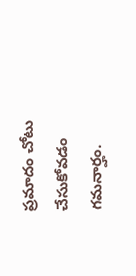ప్రమాదం చోటు చేసుకోవడం గమనార్హం.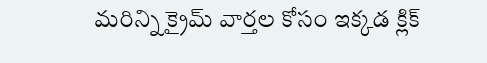మరిన్ని క్రైమ్ వార్తల కోసం ఇక్కడ క్లిక్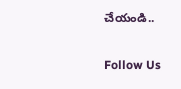చేయండి..

Follow Us